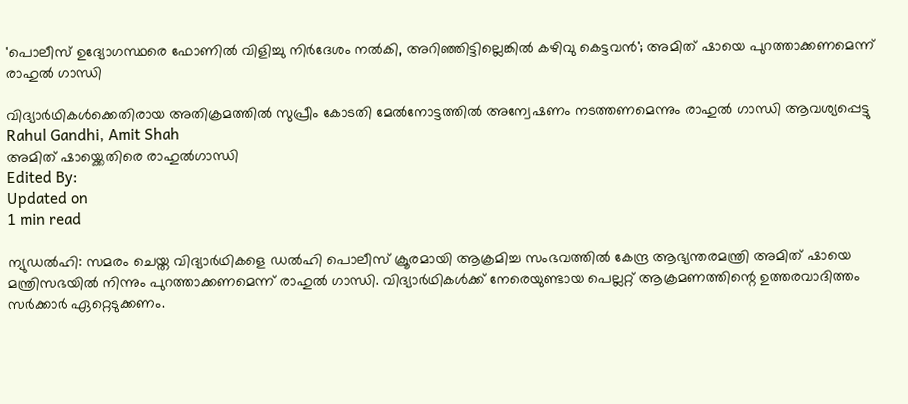'പൊലീസ് ഉദ്യോഗസ്ഥരെ ഫോണില്‍ വിളിച്ചു നിർദേശം നൽകി, അറിഞ്ഞിട്ടില്ലെങ്കിൽ കഴിവു കെട്ടവൻ'; അമിത് ഷായെ പുറത്താക്കണമെന്ന് രാഹുല്‍ ഗാന്ധി

വിദ്യാർഥികൾക്കെതിരായ അതിക്രമത്തിൽ സുപ്രീം കോടതി മേല്‍നോട്ടത്തില്‍ അന്വേഷണം നടത്തണമെന്നും രാഹുല്‍ ഗാന്ധി ആവശ്യപ്പെട്ടു
Rahul Gandhi, Amit Shah
അമിത് ഷായ്ക്കെതിരെ രാഹുൽഗാന്ധി
Edited By:
Updated on
1 min read

ന്യുഡല്‍ഹി: സമരം ചെയ്ത വിദ്യാര്‍ഥികളെ ഡല്‍ഹി പൊലീസ് ക്രൂരമായി ആക്രമിച്ച സംഭവത്തില്‍ കേന്ദ്ര ആഭ്യന്തരമന്ത്രി അമിത് ഷായെ മന്ത്രിസഭയില്‍ നിന്നും പുറത്താക്കണമെന്ന് രാഹുല്‍ ഗാന്ധി. വിദ്യാര്‍ഥികള്‍ക്ക് നേരെയുണ്ടായ പെല്ലറ്റ് ആക്രമണത്തിന്റെ ഉത്തരവാദിത്തം സര്‍ക്കാര്‍ ഏറ്റെടുക്കണം.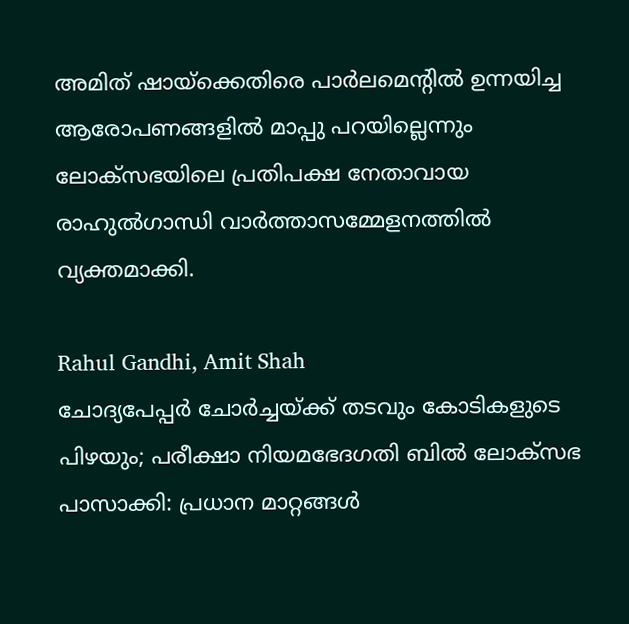അമിത് ഷായ്‌ക്കെതിരെ പാര്‍ലമെന്റില്‍ ഉന്നയിച്ച ആരോപണങ്ങളില്‍ മാപ്പു പറയില്ലെന്നും ലോക്‌സഭയിലെ പ്രതിപക്ഷ നേതാവായ രാഹുല്‍ഗാന്ധി വാര്‍ത്താസമ്മേളനത്തില്‍ വ്യക്തമാക്കി.

Rahul Gandhi, Amit Shah
ചോദ്യപേപ്പർ ചോർച്ചയ്ക്ക് തടവും കോടികളുടെ പിഴയും; പരീക്ഷാ നിയമഭേദഗതി ബിൽ ലോക്‌സഭ പാസാക്കി: പ്രധാന മാറ്റങ്ങൾ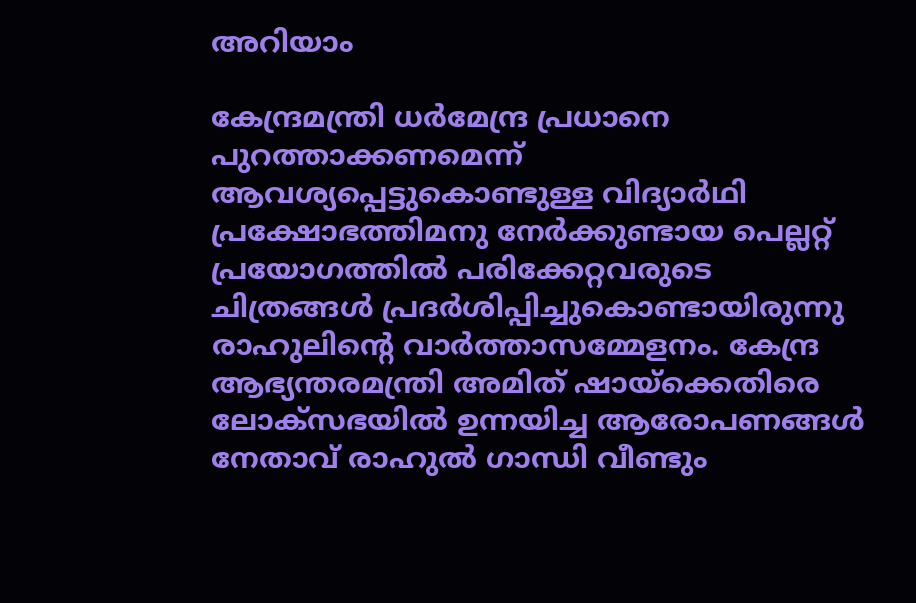അറിയാം

കേന്ദ്രമന്ത്രി ധര്‍മേന്ദ്ര പ്രധാനെ പുറത്താക്കണമെന്ന് ആവശ്യപ്പെട്ടുകൊണ്ടുള്ള വിദ്യാര്‍ഥി പ്രക്ഷോഭത്തിമനു നേര്‍ക്കുണ്ടായ പെല്ലറ്റ് പ്രയോഗത്തില്‍ പരിക്കേറ്റവരുടെ ചിത്രങ്ങള്‍ പ്രദര്‍ശിപ്പിച്ചുകൊണ്ടായിരുന്നു രാഹുലിന്റെ വാര്‍ത്താസമ്മേളനം. കേന്ദ്ര ആഭ്യന്തരമന്ത്രി അമിത് ഷായ്ക്കെതിരെ ലോക്സഭയില്‍ ഉന്നയിച്ച ആരോപണങ്ങള്‍ നേതാവ് രാഹുല്‍ ഗാന്ധി വീണ്ടും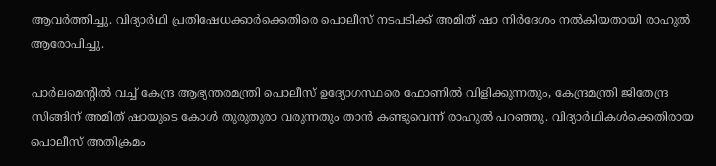ആവര്‍ത്തിച്ചു. വിദ്യാര്‍ഥി പ്രതിഷേധക്കാര്‍ക്കെതിരെ പൊലീസ് നടപടിക്ക് അമിത് ഷാ നിര്‍ദേശം നല്‍കിയതായി രാഹുല്‍ ആരോപിച്ചു.

പാര്‍ലമെന്റില്‍ വച്ച് കേന്ദ്ര ആഭ്യന്തരമന്ത്രി പൊലീസ് ഉദ്യോഗസ്ഥരെ ഫോണില്‍ വിളിക്കുന്നതും, കേന്ദ്രമന്ത്രി ജിതേന്ദ്ര സിങ്ങിന് അമിത് ഷായുടെ കോള്‍ തുരുതുരാ വരുന്നതും താന്‍ കണ്ടുവെന്ന് രാഹുല്‍ പറഞ്ഞു. വിദ്യാർഥികൾക്കെതിരായ പൊലീസ് അതിക്രമം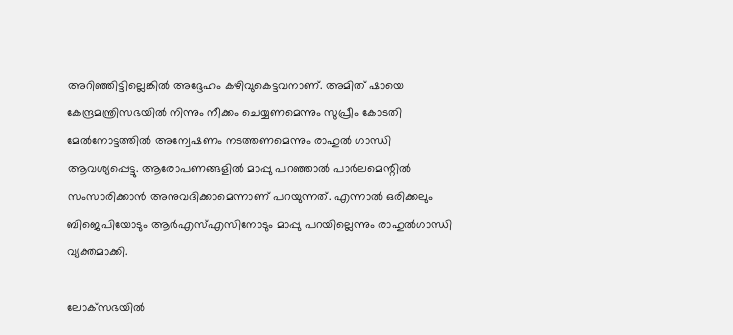അറിഞ്ഞിട്ടില്ലെങ്കിൽ അദ്ദേഹം കഴിവുകെട്ടവനാണ്. അമിത് ഷായെ കേന്ദ്രമന്ത്രിസഭയില്‍ നിന്നും നീക്കം ചെയ്യണമെന്നും സുപ്രീം കോടതി മേല്‍നോട്ടത്തില്‍ അന്വേഷണം നടത്തണമെന്നും രാഹുല്‍ ഗാന്ധി ആവശ്യപ്പെട്ടു. ആരോപണങ്ങളിൽ മാപ്പു പറഞ്ഞാല്‍ പാര്‍ലമെന്റില്‍ സംസാരിക്കാന്‍ അനുവദിക്കാമെന്നാണ് പറയുന്നത്. എന്നാല്‍ ഒരിക്കലും ബിജെപിയോടും ആര്‍എസ്എസിനോടും മാപ്പു പറയില്ലെന്നും രാഹുല്‍ഗാന്ധി വ്യക്തമാക്കി.

ലോക്‌സഭയില്‍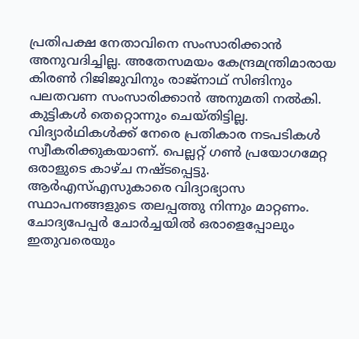പ്രതിപക്ഷ നേതാവിനെ സംസാരിക്കാന്‍ അനുവദിച്ചില്ല. അതേസമയം കേന്ദ്രമന്ത്രിമാരായ കിരണ്‍ റിജിജുവിനും രാജ്‌നാഥ് സിങിനും പലതവണ സംസാരിക്കാന്‍ അനുമതി നല്‍കി. കുട്ടികള്‍ തെറ്റൊന്നും ചെയ്തിട്ടില്ല. വിദ്യാര്‍ഥികള്‍ക്ക് നേരെ പ്രതികാര നടപടികള്‍ സ്വീകരിക്കുകയാണ്. പെല്ലറ്റ് ഗണ്‍ പ്രയോഗമേറ്റ ഒരാളുടെ കാഴ്ച നഷ്ടപ്പെട്ടു. ആര്‍എസ്എസുകാരെ വിദ്യാഭ്യാസ സ്ഥാപനങ്ങളുടെ തലപ്പത്തു നിന്നും മാറ്റണം. ചോദ്യപേപ്പര്‍ ചോര്‍ച്ചയില്‍ ഒരാളെപ്പോലും ഇതുവരെയും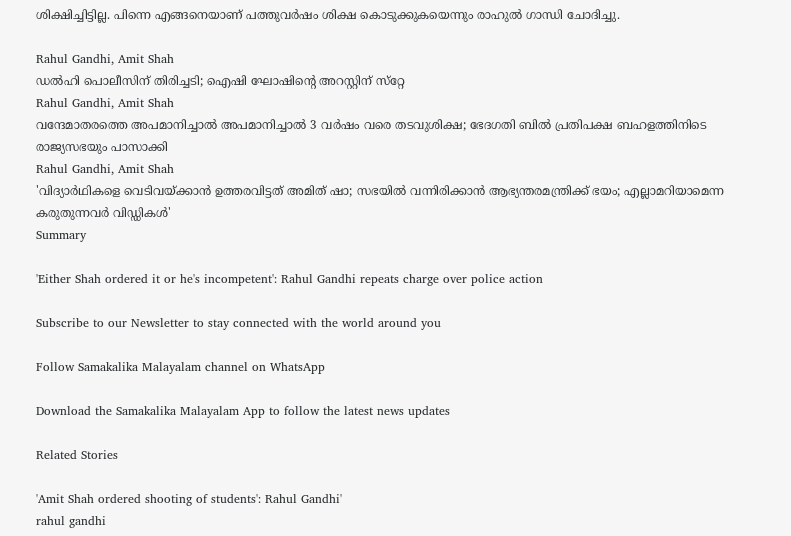ശിക്ഷിച്ചിട്ടില്ല. പിന്നെ എങ്ങനെയാണ് പത്തുവര്‍ഷം ശിക്ഷ കൊടുക്കുകയെന്നും രാഹുല്‍ ഗാന്ധി ചോദിച്ചു.

Rahul Gandhi, Amit Shah
ഡല്‍ഹി പൊലീസിന് തിരിച്ചടി; ഐഷി ഘോഷിന്റെ അറസ്റ്റിന് സ്‌റ്റേ
Rahul Gandhi, Amit Shah
വന്ദേമാതരത്തെ അപമാനിച്ചാൽ അപമാനിച്ചാൽ 3 വർഷം വരെ തടവുശിക്ഷ; ഭേദഗതി ബിൽ പ്രതിപക്ഷ ബഹളത്തിനിടെ രാജ്യസഭയും പാസാക്കി
Rahul Gandhi, Amit Shah
'വിദ്യാര്‍ഥികളെ വെടിവയ്ക്കാന്‍ ഉത്തരവിട്ടത് അമിത് ഷാ; സഭയില്‍ വന്നിരിക്കാന്‍ ആഭ്യന്തരമന്ത്രിക്ക് ഭയം; എല്ലാമറിയാമെന്ന കരുതുന്നവര്‍ വിഡ്ഡികള്‍'
Summary

'Either Shah ordered it or he's incompetent': Rahul Gandhi repeats charge over police action

Subscribe to our Newsletter to stay connected with the world around you

Follow Samakalika Malayalam channel on WhatsApp

Download the Samakalika Malayalam App to follow the latest news updates

Related Stories

'Amit Shah ordered shooting of students': Rahul Gandhi'
rahul gandhi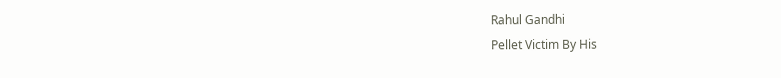Rahul Gandhi
Pellet Victim By His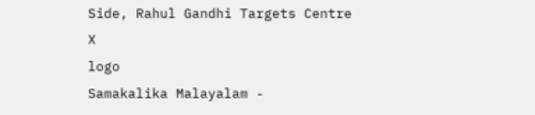Side, Rahul Gandhi Targets Centre
X
logo
Samakalika Malayalam -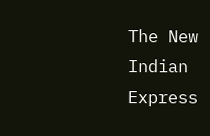The New Indian Express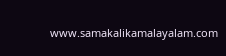www.samakalikamalayalam.com